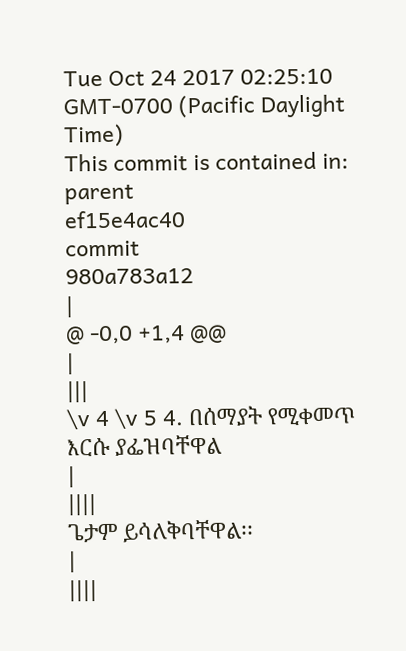Tue Oct 24 2017 02:25:10 GMT-0700 (Pacific Daylight Time)
This commit is contained in:
parent
ef15e4ac40
commit
980a783a12
|
@ -0,0 +1,4 @@
|
|||
\v 4 \v 5 4. በሰማያት የሚቀመጥ እርሱ ያፌዝባቸዋል
|
||||
ጌታም ይሳለቅባቸዋል፡፡
|
||||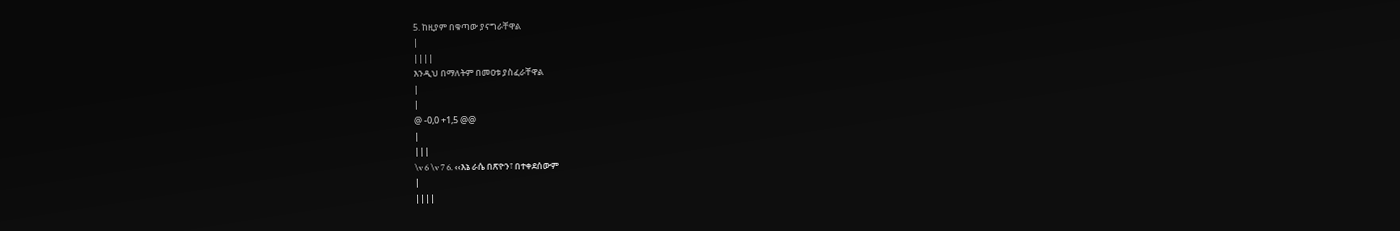5. ከዚያም በቁጣው ያናግራቸዋል
|
||||
እንዲህ በማለትም በመዐቱ ያስፈራቸዋል
|
|
@ -0,0 +1,5 @@
|
|||
\v 6 \v 7 6. ‹‹እኔ ራሴ በጽዮን፣ በተቀደሰውም
|
||||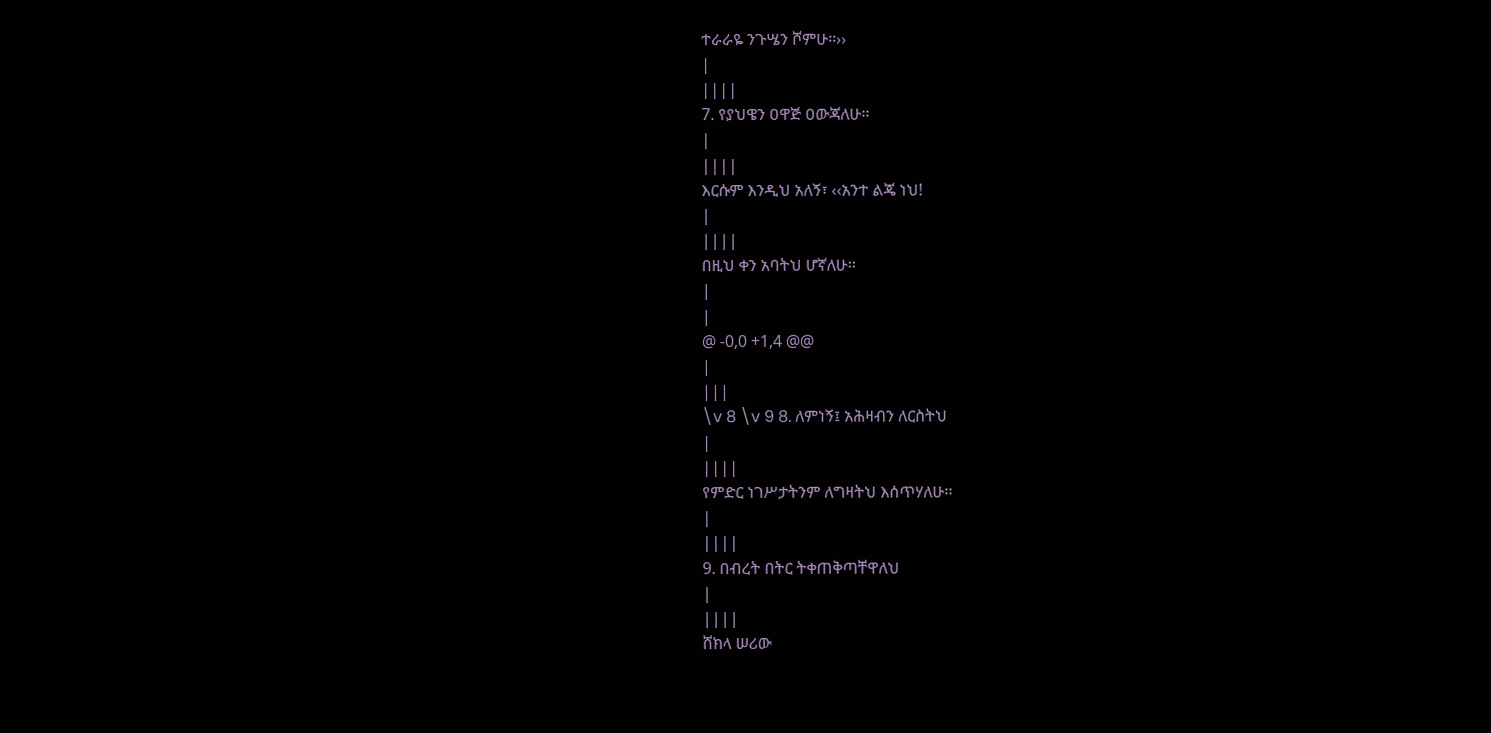ተራራዬ ንጉሤን ሾምሁ፡፡››
|
||||
7. የያህዌን ዐዋጅ ዐውጃለሁ፡፡
|
||||
እርሱም እንዲህ አለኝ፣ ‹‹አንተ ልጄ ነህ!
|
||||
በዚህ ቀን አባትህ ሆኛለሁ፡፡
|
|
@ -0,0 +1,4 @@
|
|||
\v 8 \v 9 8. ለምነኝ፤ አሕዛብን ለርስትህ
|
||||
የምድር ነገሥታትንም ለግዛትህ እሰጥሃለሁ፡፡
|
||||
9. በብረት በትር ትቀጠቅጣቸዋለህ
|
||||
ሸክላ ሠሪው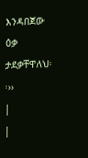እንዳበጀው ዕቃ ታደቃቸዋለህ፡፡››
|
|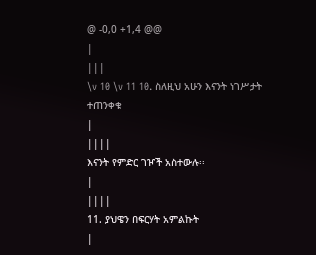@ -0,0 +1,4 @@
|
|||
\v 10 \v 11 10. ስለዚህ አሁን እናንት ነገሥታት ተጠንቀቁ
|
||||
እናንት የምድር ገዦች አስተውሉ፡፡
|
||||
11. ያህዌን በፍርሃት አምልኩት
|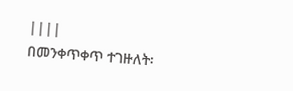||||
በመንቀጥቀጥ ተገዙለት፡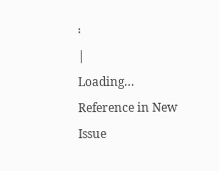፡
|
Loading…
Reference in New Issue